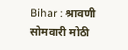Bihar : श्रावणी सोमवारी मोठी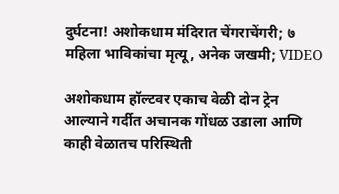दुर्घटना! अशोकधाम मंदिरात चेंगराचेंगरी; ७ महिला भाविकांचा मृत्यू, अनेक जखमी; VIDEO

अशोकधाम हॉल्टवर एकाच वेळी दोन ट्रेन आल्याने गर्दीत अचानक गोंधळ उडाला आणि काही वेळातच परिस्थिती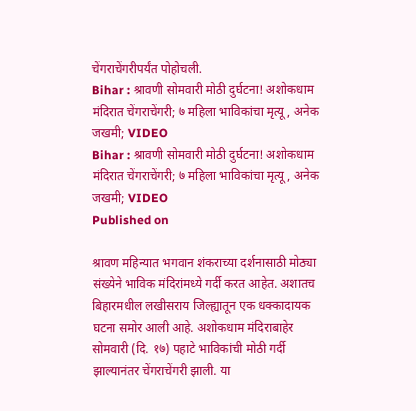चेंगराचेंगरीपर्यंत पोहोचली.
Bihar : श्रावणी सोमवारी मोठी दुर्घटना! अशोकधाम मंदिरात चेंगराचेंगरी; ७ महिला भाविकांचा मृत्यू, अनेक जखमी; VIDEO
Bihar : श्रावणी सोमवारी मोठी दुर्घटना! अशोकधाम मंदिरात चेंगराचेंगरी; ७ महिला भाविकांचा मृत्यू, अनेक जखमी; VIDEO
Published on

श्रावण महिन्यात भगवान शंकराच्या दर्शनासाठी मोठ्या संख्येने भाविक मंदिरांमध्ये गर्दी करत आहेत. अशातच बिहारमधील लखीसराय जिल्ह्यातून एक धक्कादायक घटना समोर आली आहे. अशोकधाम मंदिराबाहेर सोमवारी (दि. १७) पहाटे भाविकांची मोठी गर्दी झाल्यानंतर चेंगराचेंगरी झाली. या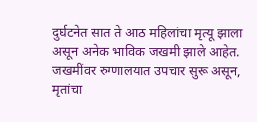दुर्घटनेत सात ते आठ महिलांचा मृत्यू झाला असून अनेक भाविक जखमी झाले आहेत. जखमींवर रुग्णालयात उपचार सुरू असून, मृतांचा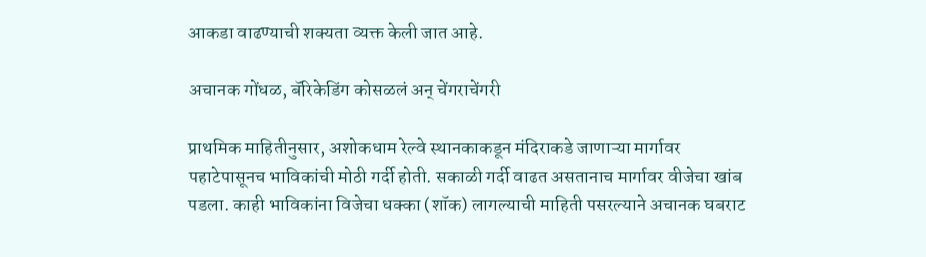आकडा वाढण्याची शक्यता व्यक्त केली जात आहे.

अचानक गोंधळ, बॅरिकेडिंग कोसळलं अन् चेंगराचेंगरी

प्राथमिक माहितीनुसार, अशोकधाम रेल्वे स्थानकाकडून मंदिराकडे जाणाऱ्या मार्गावर पहाटेपासूनच भाविकांची मोठी गर्दी होती. सकाळी गर्दी वाढत असतानाच मार्गावर वीजेचा खांब पडला. काही भाविकांना विजेचा धक्का (शॉक) लागल्याची माहिती पसरल्याने अचानक घबराट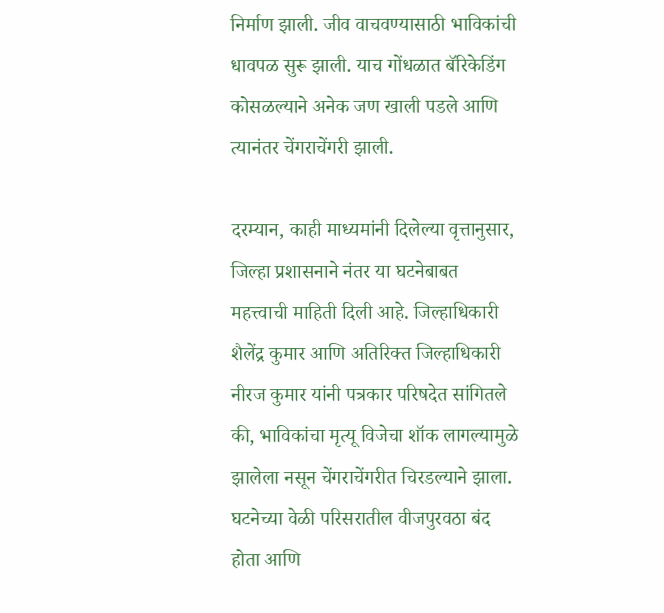निर्माण झाली. जीव वाचवण्यासाठी भाविकांची धावपळ सुरू झाली. याच गोंधळात बॅरिकेडिंग कोसळल्याने अनेक जण खाली पडले आणि त्यानंतर चेंगराचेंगरी झाली.

दरम्यान, काही माध्यमांनी दिलेल्या वृत्तानुसार, जिल्हा प्रशासनाने नंतर या घटनेबाबत महत्त्वाची माहिती दिली आहे. जिल्हाधिकारी शैलेंद्र कुमार आणि अतिरिक्त जिल्हाधिकारी नीरज कुमार यांनी पत्रकार परिषदेत सांगितले की, भाविकांचा मृत्यू विजेचा शॉक लागल्यामुळे झालेला नसून चेंगराचेंगरीत चिरडल्याने झाला. घटनेच्या वेळी परिसरातील वीजपुरवठा बंद होता आणि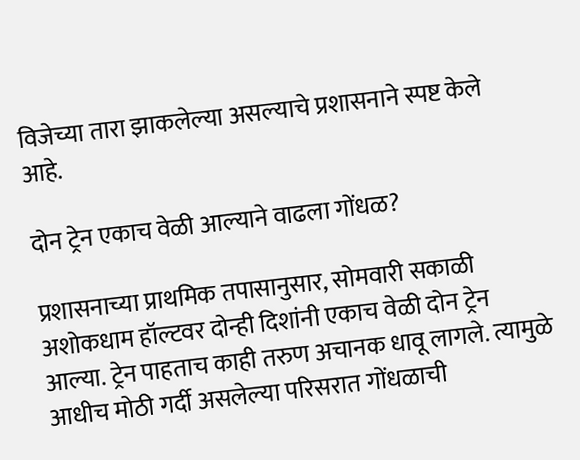विजेच्या तारा झाकलेल्या असल्याचे प्रशासनाने स्पष्ट केले आहे.

दोन ट्रेन एकाच वेळी आल्याने वाढला गोंधळ?

प्रशासनाच्या प्राथमिक तपासानुसार, सोमवारी सकाळी अशोकधाम हॉल्टवर दोन्ही दिशांनी एकाच वेळी दोन ट्रेन आल्या. ट्रेन पाहताच काही तरुण अचानक धावू लागले. त्यामुळे आधीच मोठी गर्दी असलेल्या परिसरात गोंधळाची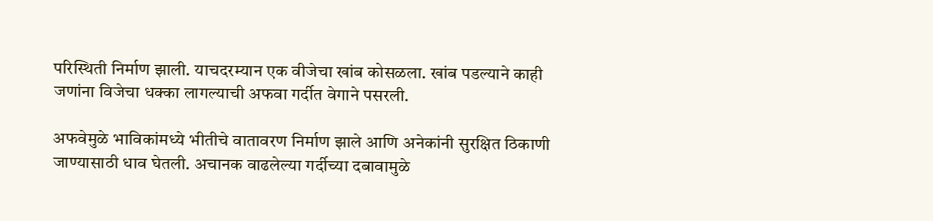परिस्थिती निर्माण झाली. याचदरम्यान एक वीजेचा खांब कोसळला. खांब पडल्याने काही जणांना विजेचा धक्का लागल्याची अफवा गर्दीत वेगाने पसरली.

अफवेमुळे भाविकांमध्ये भीतीचे वातावरण निर्माण झाले आणि अनेकांनी सुरक्षित ठिकाणी जाण्यासाठी धाव घेतली. अचानक वाढलेल्या गर्दीच्या दबावामुळे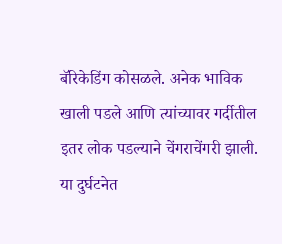बॅरिकेडिंग कोसळले. अनेक भाविक खाली पडले आणि त्यांच्यावर गर्दीतील इतर लोक पडल्याने चेंगराचेंगरी झाली. या दुर्घटनेत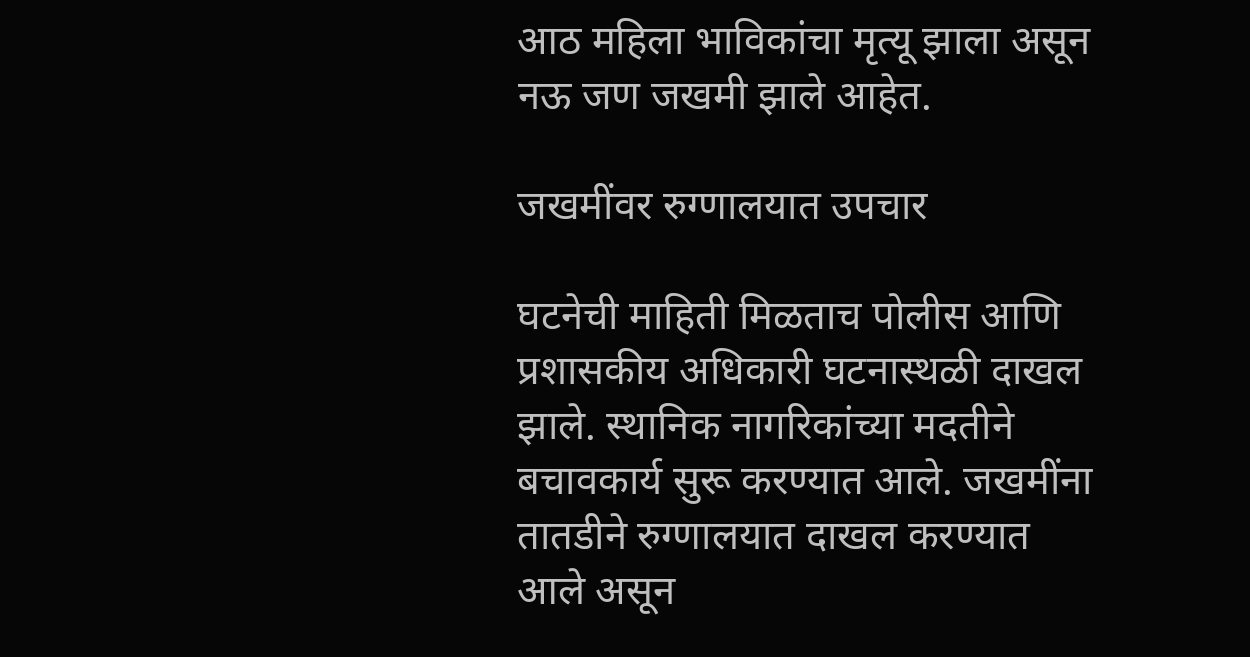आठ महिला भाविकांचा मृत्यू झाला असून नऊ जण जखमी झाले आहेत.

जखमींवर रुग्णालयात उपचार

घटनेची माहिती मिळताच पोलीस आणि प्रशासकीय अधिकारी घटनास्थळी दाखल झाले. स्थानिक नागरिकांच्या मदतीने बचावकार्य सुरू करण्यात आले. जखमींना तातडीने रुग्णालयात दाखल करण्यात आले असून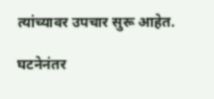त्यांच्यावर उपचार सुरू आहेत.

घटनेनंतर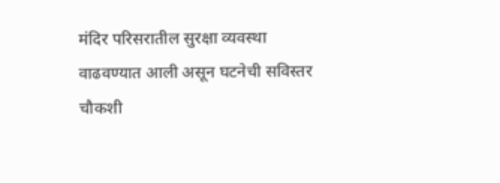मंदिर परिसरातील सुरक्षा व्यवस्था वाढवण्यात आली असून घटनेची सविस्तर चौकशी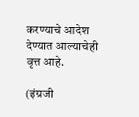करण्याचे आदेश देण्यात आल्याचेही वृत्त आहे.

(इंग्रजी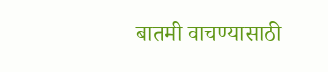बातमी वाचण्यासाठी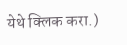येथे क्लिक करा.)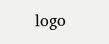logo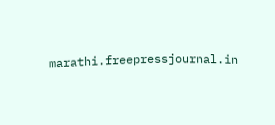marathi.freepressjournal.in